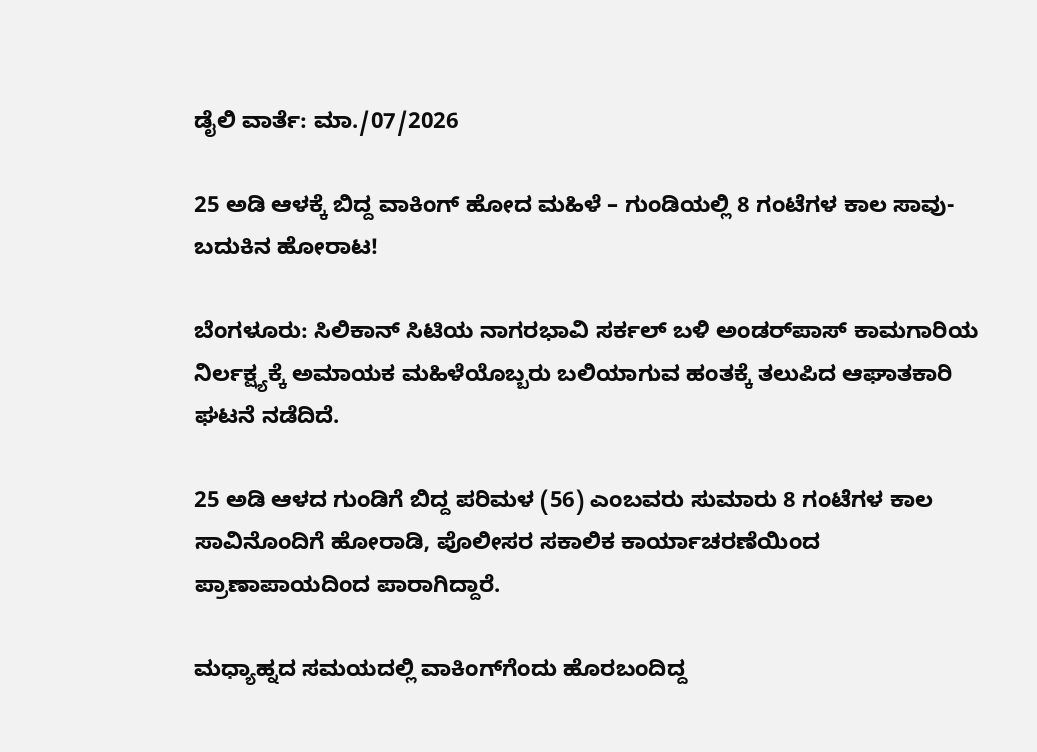ಡೈಲಿ ವಾರ್ತೆ: ಮಾ./07/2026

25 ಅಡಿ ಆಳಕ್ಕೆ ಬಿದ್ದ ವಾಕಿಂಗ್ ಹೋದ ಮಹಿಳೆ – ಗುಂಡಿಯಲ್ಲಿ 8 ಗಂಟೆಗಳ ಕಾಲ ಸಾವು-ಬದುಕಿನ ಹೋರಾಟ!

ಬೆಂಗಳೂರು: ಸಿಲಿಕಾನ್ ಸಿಟಿಯ ನಾಗರಭಾವಿ ಸರ್ಕಲ್ ಬಳಿ ಅಂಡರ್‌ಪಾಸ್ ಕಾಮಗಾರಿಯ ನಿರ್ಲಕ್ಷ್ಯಕ್ಕೆ ಅಮಾಯಕ ಮಹಿಳೆಯೊಬ್ಬರು ಬಲಿಯಾಗುವ ಹಂತಕ್ಕೆ ತಲುಪಿದ ಆಘಾತಕಾರಿ ಘಟನೆ ನಡೆದಿದೆ.

25 ಅಡಿ ಆಳದ ಗುಂಡಿಗೆ ಬಿದ್ದ ಪರಿಮಳ (56) ಎಂಬವರು ಸುಮಾರು 8 ಗಂಟೆಗಳ ಕಾಲ ಸಾವಿನೊಂದಿಗೆ ಹೋರಾಡಿ, ಪೊಲೀಸರ ಸಕಾಲಿಕ ಕಾರ್ಯಾಚರಣೆಯಿಂದ ಪ್ರಾಣಾಪಾಯದಿಂದ ಪಾರಾಗಿದ್ದಾರೆ.

ಮಧ್ಯಾಹ್ನದ ಸಮಯದಲ್ಲಿ ವಾಕಿಂಗ್‌ಗೆಂದು ಹೊರಬಂದಿದ್ದ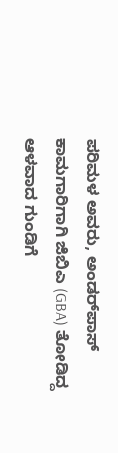ಪರಿಮಳ ಅವರು, ಅಂಡರ್‌ಪಾಸ್‌ ಕಾಮಗಾರಿಗಾಗಿ ಜಿಬಿಎ (GBA) ತೋಡಿದ್ದ ಆಳವಾದ ಗುಂಡಿಗೆ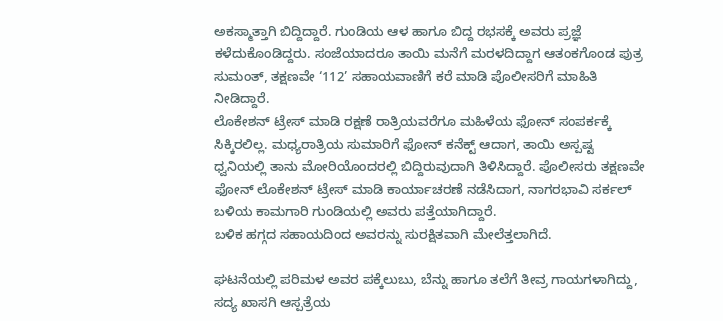ಅಕಸ್ಮಾತ್ತಾಗಿ ಬಿದ್ದಿದ್ದಾರೆ. ಗುಂಡಿಯ ಆಳ ಹಾಗೂ ಬಿದ್ದ ರಭಸಕ್ಕೆ ಅವರು ಪ್ರಜ್ಞೆ ಕಳೆದುಕೊಂಡಿದ್ದರು. ಸಂಜೆಯಾದರೂ ತಾಯಿ ಮನೆಗೆ ಮರಳದಿದ್ದಾಗ ಆತಂಕಗೊಂಡ ಪುತ್ರ ಸುಮಂತ್, ತಕ್ಷಣವೇ ‘112’ ಸಹಾಯವಾಣಿಗೆ ಕರೆ ಮಾಡಿ ಪೊಲೀಸರಿಗೆ ಮಾಹಿತಿ ನೀಡಿದ್ದಾರೆ.
ಲೊಕೇಶನ್ ಟ್ರೇಸ್ ಮಾಡಿ ರಕ್ಷಣೆ ರಾತ್ರಿಯವರೆಗೂ ಮಹಿಳೆಯ ಫೋನ್ ಸಂಪರ್ಕಕ್ಕೆ ಸಿಕ್ಕಿರಲಿಲ್ಲ. ಮಧ್ಯರಾತ್ರಿಯ ಸುಮಾರಿಗೆ ಫೋನ್ ಕನೆಕ್ಟ್ ಆದಾಗ, ತಾಯಿ ಅಸ್ಪಷ್ಟ ಧ್ವನಿಯಲ್ಲಿ ತಾನು ಮೋರಿಯೊಂದರಲ್ಲಿ ಬಿದ್ದಿರುವುದಾಗಿ ತಿಳಿಸಿದ್ದಾರೆ. ಪೊಲೀಸರು ತಕ್ಷಣವೇ ಫೋನ್ ಲೊಕೇಶನ್ ಟ್ರೇಸ್ ಮಾಡಿ ಕಾರ್ಯಾಚರಣೆ ನಡೆಸಿದಾಗ, ನಾಗರಭಾವಿ ಸರ್ಕಲ್ ಬಳಿಯ ಕಾಮಗಾರಿ ಗುಂಡಿಯಲ್ಲಿ ಅವರು ಪತ್ತೆಯಾಗಿದ್ದಾರೆ.
ಬಳಿಕ ಹಗ್ಗದ ಸಹಾಯದಿಂದ ಅವರನ್ನು ಸುರಕ್ಷಿತವಾಗಿ ಮೇಲೆತ್ತಲಾಗಿದೆ.

ಘಟನೆಯಲ್ಲಿ ಪರಿಮಳ ಅವರ ಪಕ್ಕೆಲುಬು, ಬೆನ್ನು ಹಾಗೂ ತಲೆಗೆ ತೀವ್ರ ಗಾಯಗಳಾಗಿದ್ದು, ಸದ್ಯ ಖಾಸಗಿ ಆಸ್ಪತ್ರೆಯ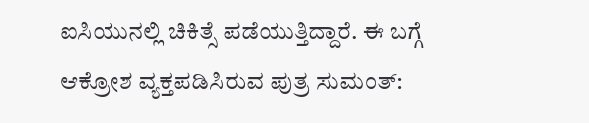ಐಸಿಯುನಲ್ಲಿ ಚಿಕಿತ್ಸೆ ಪಡೆಯುತ್ತಿದ್ದಾರೆ. ಈ ಬಗ್ಗೆ ಆಕ್ರೋಶ ವ್ಯಕ್ತಪಡಿಸಿರುವ ಪುತ್ರ ಸುಮಂತ್: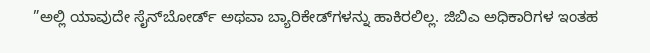”ಅಲ್ಲಿ ಯಾವುದೇ ಸೈನ್‌ಬೋರ್ಡ್ ಅಥವಾ ಬ್ಯಾರಿಕೇಡ್‌ಗಳನ್ನು ಹಾಕಿರಲಿಲ್ಲ. ಜಿಬಿಎ ಅಧಿಕಾರಿಗಳ ಇಂತಹ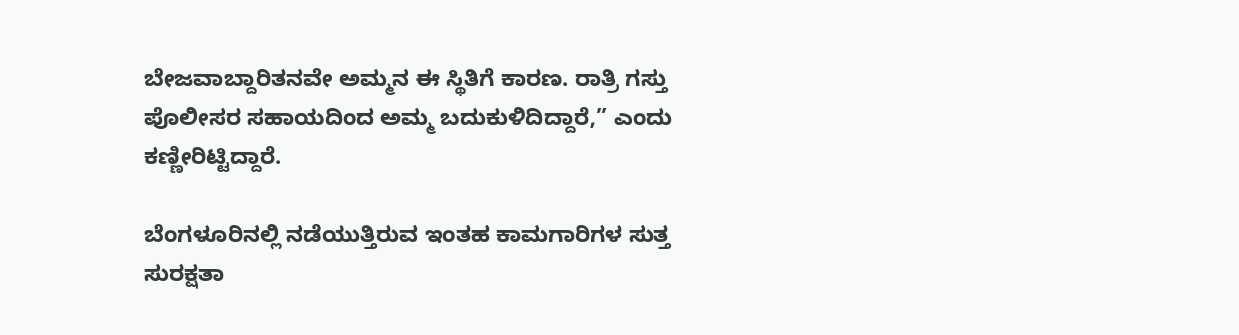ಬೇಜವಾಬ್ದಾರಿತನವೇ ಅಮ್ಮನ ಈ ಸ್ಥಿತಿಗೆ ಕಾರಣ. ರಾತ್ರಿ ಗಸ್ತು ಪೊಲೀಸರ ಸಹಾಯದಿಂದ ಅಮ್ಮ ಬದುಕುಳಿದಿದ್ದಾರೆ,” ಎಂದು ಕಣ್ಣೀರಿಟ್ಟಿದ್ದಾರೆ.

ಬೆಂಗಳೂರಿನಲ್ಲಿ ನಡೆಯುತ್ತಿರುವ ಇಂತಹ ಕಾಮಗಾರಿಗಳ ಸುತ್ತ ಸುರಕ್ಷತಾ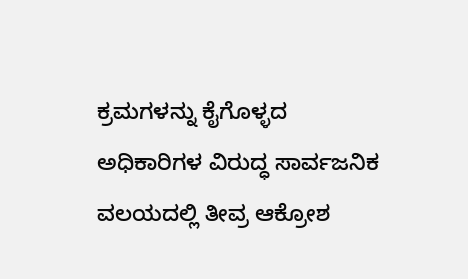ಕ್ರಮಗಳನ್ನು ಕೈಗೊಳ್ಳದ ಅಧಿಕಾರಿಗಳ ವಿರುದ್ಧ ಸಾರ್ವಜನಿಕ ವಲಯದಲ್ಲಿ ತೀವ್ರ ಆಕ್ರೋಶ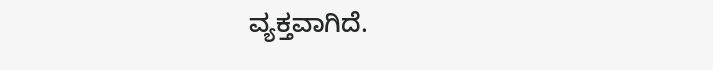ವ್ಯಕ್ತವಾಗಿದೆ.